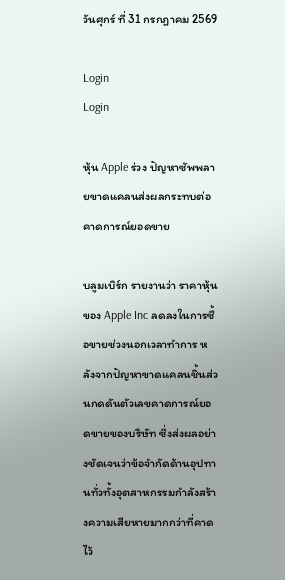วันศุกร์ ที่ 31 กรกฎาคม 2569

Login
Login

หุ้น Apple ร่วง ปัญหาซัพพลายขาดแคลนส่งผลกระทบต่อคาดการณ์ยอดขาย

บลูมเบิร์ก รายงานว่า ราคาหุ้นของ Apple Inc ลดลงในการซื้อขายช่วงนอกเวลาทำการ หลังจากปัญหาขาดแคลนชิ้นส่วนกดดันตัวเลขคาดการณ์ยอดขายของบริษัท ซึ่งส่งผลอย่างชัดเจนว่าข้อจำกัดด้านอุปทานทั่วทั้งอุตสาหกรรมกำลังสร้างความเสียหายมากกว่าที่คาดไว้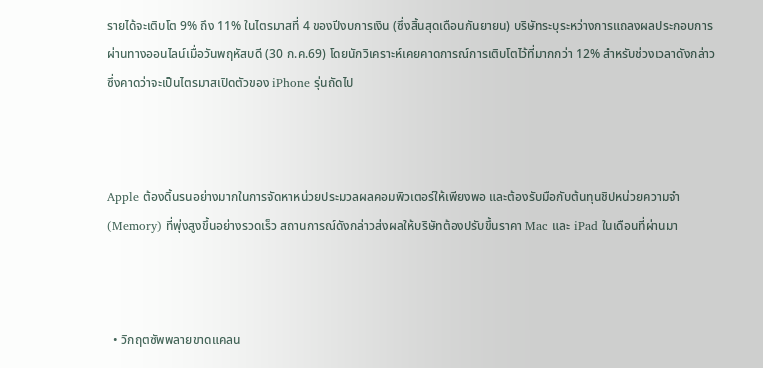รายได้จะเติบโต 9% ถึง 11% ในไตรมาสที่ 4 ของปีงบการเงิน (ซึ่งสิ้นสุดเดือนกันยายน) บริษัทระบุระหว่างการแถลงผลประกอบการผ่านทางออนไลน์เมื่อวันพฤหัสบดี (30 ก.ค.69) โดยนักวิเคราะห์เคยคาดการณ์การเติบโตไว้ที่มากกว่า 12% สำหรับช่วงเวลาดังกล่าว ซึ่งคาดว่าจะเป็นไตรมาสเปิดตัวของ iPhone รุ่นถัดไป



Apple ต้องดิ้นรนอย่างมากในการจัดหาหน่วยประมวลผลคอมพิวเตอร์ให้เพียงพอ และต้องรับมือกับต้นทุนชิปหน่วยความจำ (Memory) ที่พุ่งสูงขึ้นอย่างรวดเร็ว สถานการณ์ดังกล่าวส่งผลให้บริษัทต้องปรับขึ้นราคา Mac และ iPad ในเดือนที่ผ่านมา



  • วิกฤตซัพพลายขาดแคลน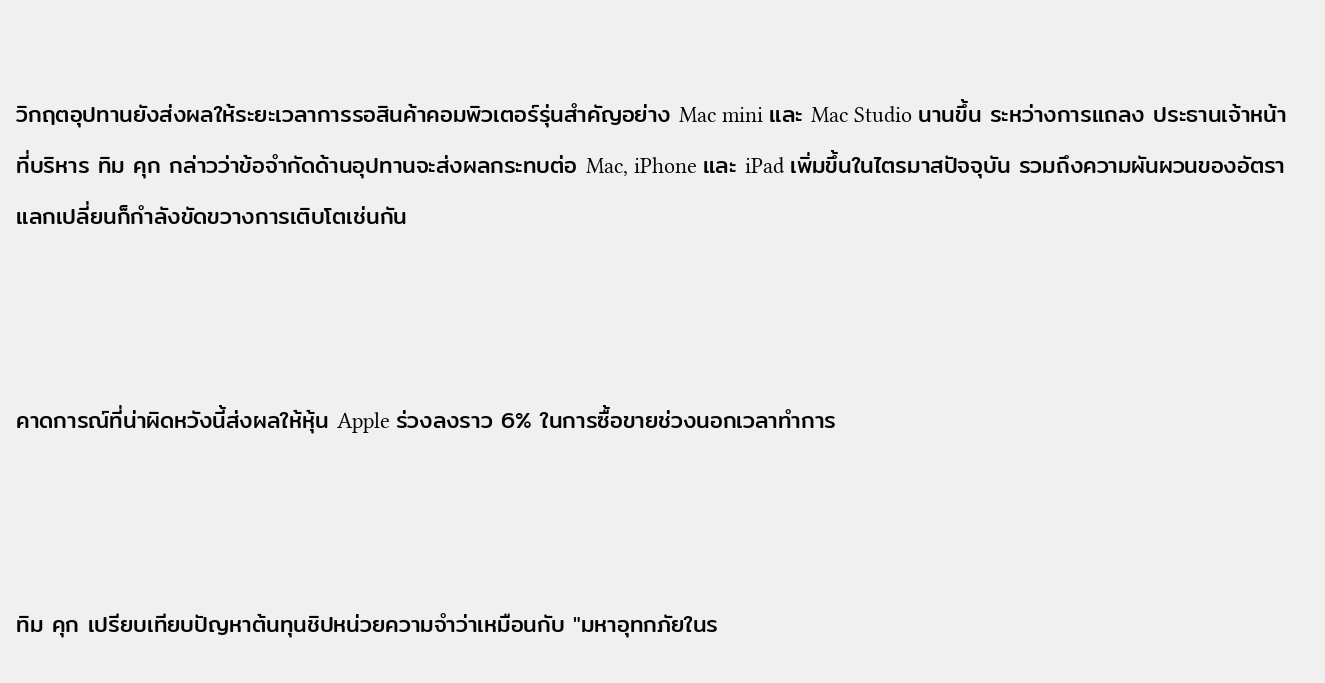วิกฤตอุปทานยังส่งผลให้ระยะเวลาการรอสินค้าคอมพิวเตอร์รุ่นสำคัญอย่าง Mac mini และ Mac Studio นานขึ้น ระหว่างการแถลง ประธานเจ้าหน้าที่บริหาร ทิม คุก กล่าวว่าข้อจำกัดด้านอุปทานจะส่งผลกระทบต่อ Mac, iPhone และ iPad เพิ่มขึ้นในไตรมาสปัจจุบัน รวมถึงความผันผวนของอัตราแลกเปลี่ยนก็กำลังขัดขวางการเติบโตเช่นกัน



คาดการณ์ที่น่าผิดหวังนี้ส่งผลให้หุ้น Apple ร่วงลงราว 6% ในการซื้อขายช่วงนอกเวลาทำการ



ทิม คุก เปรียบเทียบปัญหาต้นทุนชิปหน่วยความจำว่าเหมือนกับ "มหาอุทกภัยในร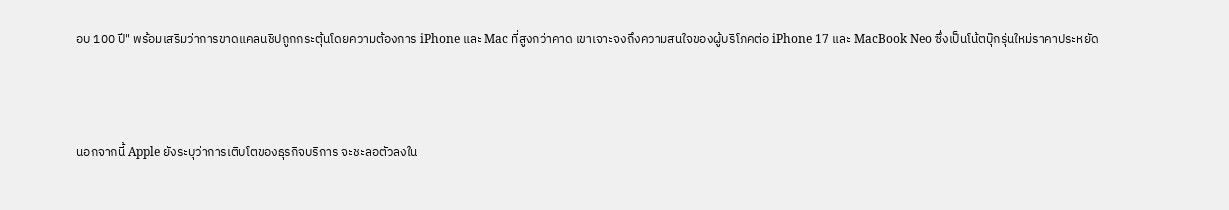อบ 100 ปี" พร้อมเสริมว่าการขาดแคลนชิปถูกกระตุ้นโดยความต้องการ iPhone และ Mac ที่สูงกว่าคาด เขาเจาะจงถึงความสนใจของผู้บริโภคต่อ iPhone 17 และ MacBook Neo ซึ่งเป็นโน้ตบุ๊กรุ่นใหม่ราคาประหยัด



นอกจากนี้ Apple ยังระบุว่าการเติบโตของธุรกิจบริการ จะชะลอตัวลงใน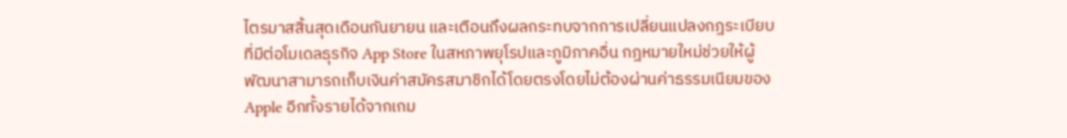ไตรมาสสิ้นสุดเดือนกันยายน และเตือนถึงผลกระทบจากการเปลี่ยนแปลงกฎระเบียบที่มีต่อโมเดลธุรกิจ App Store ในสหภาพยุโรปและภูมิภาคอื่น กฎหมายใหม่ช่วยให้ผู้พัฒนาสามารถเก็บเงินค่าสมัครสมาชิกได้โดยตรงโดยไม่ต้องผ่านค่าธรรมเนียมของ Apple อีกทั้งรายได้จากเกม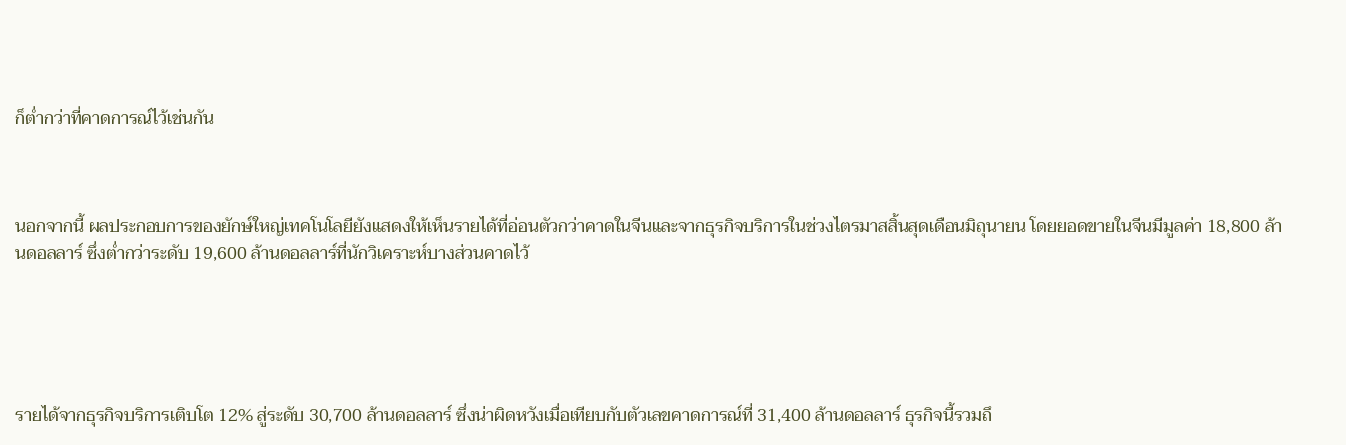ก็ต่ำกว่าที่คาดการณ์ไว้เช่นกัน



นอกจากนี้ ผลประกอบการของยักษ์ใหญ่เทคโนโลยียังแสดงให้เห็นรายได้ที่อ่อนตัวกว่าคาดในจีนและจากธุรกิจบริการในช่วงไตรมาสสิ้นสุดเดือนมิถุนายน โดยยอดขายในจีนมีมูลค่า 18,800 ล้านดอลลาร์ ซึ่งต่ำกว่าระดับ 19,600 ล้านดอลลาร์ที่นักวิเคราะห์บางส่วนคาดไว้





รายได้จากธุรกิจบริการเติบโต 12% สู่ระดับ 30,700 ล้านดอลลาร์ ซึ่งน่าผิดหวังเมื่อเทียบกับตัวเลขคาดการณ์ที่ 31,400 ล้านดอลลาร์ ธุรกิจนี้รวมถึ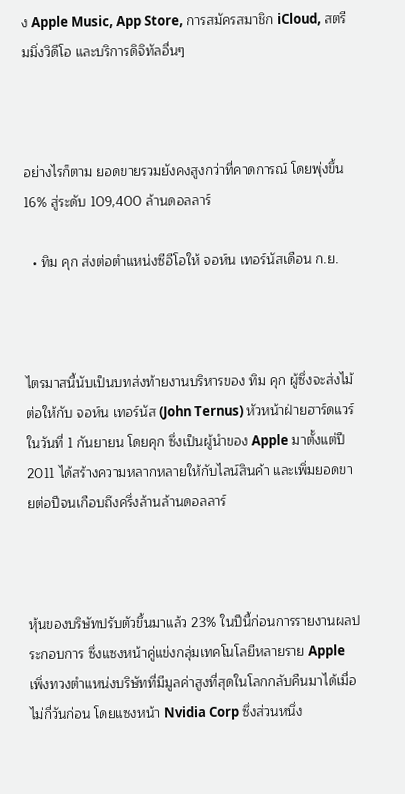ง Apple Music, App Store, การสมัครสมาชิก iCloud, สตรีมมิ่งวิดีโอ และบริการดิจิทัลอื่นๆ



อย่างไรก็ตาม ยอดขายรวมยังคงสูงกว่าที่คาดการณ์ โดยพุ่งขึ้น 16% สู่ระดับ 109,400 ล้านดอลลาร์

  • ทิม คุก ส่งต่อตำแหน่งซีอีโอให้ จอห์น เทอร์นัสเดือน ก.ย.



ไตรมาสนี้นับเป็นบทส่งท้ายงานบริหารของ ทิม คุก ผู้ซึ่งจะส่งไม้ต่อให้กับ จอห์น เทอร์นัส (John Ternus) หัวหน้าฝ่ายฮาร์ดแวร์ในวันที่ 1 กันยายน โดยคุก ซึ่งเป็นผู้นำของ Apple มาตั้งแต่ปี 2011 ได้สร้างความหลากหลายให้กับไลน์สินค้า และเพิ่มยอดขายต่อปีจนเกือบถึงครึ่งล้านล้านดอลลาร์



หุ้นของบริษัทปรับตัวขึ้นมาแล้ว 23% ในปีนี้ก่อนการรายงานผลประกอบการ ซึ่งแซงหน้าคู่แข่งกลุ่มเทคโนโลยีหลายราย Apple เพิ่งทวงตำแหน่งบริษัทที่มีมูลค่าสูงที่สุดในโลกกลับคืนมาได้เมื่อไม่กี่วันก่อน โดยแซงหน้า Nvidia Corp ซึ่งส่วนหนึ่ง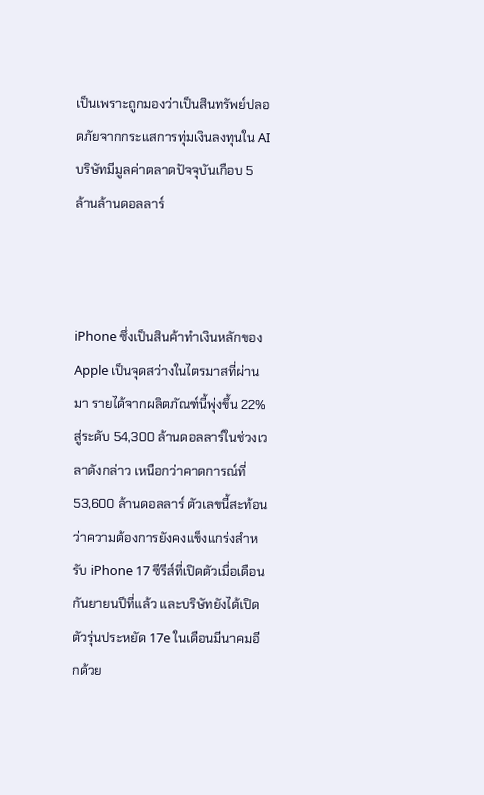เป็นเพราะถูกมองว่าเป็นสินทรัพย์ปลอดภัยจากกระแสการทุ่มเงินลงทุนใน AI บริษัทมีมูลค่าตลาดปัจจุบันเกือบ 5 ล้านล้านดอลลาร์



iPhone ซึ่งเป็นสินค้าทำเงินหลักของ Apple เป็นจุดสว่างในไตรมาสที่ผ่านมา รายได้จากผลิตภัณฑ์นี้พุ่งขึ้น 22% สู่ระดับ 54,300 ล้านดอลลาร์ในช่วงเวลาดังกล่าว เหนือกว่าคาดการณ์ที่ 53,600 ล้านดอลลาร์ ตัวเลขนี้สะท้อนว่าความต้องการยังคงแข็งแกร่งสำหรับ iPhone 17 ซีรีส์ที่เปิดตัวเมื่อเดือนกันยายนปีที่แล้ว และบริษัทยังได้เปิดตัวรุ่นประหยัด 17e ในเดือนมีนาคมอีกด้วย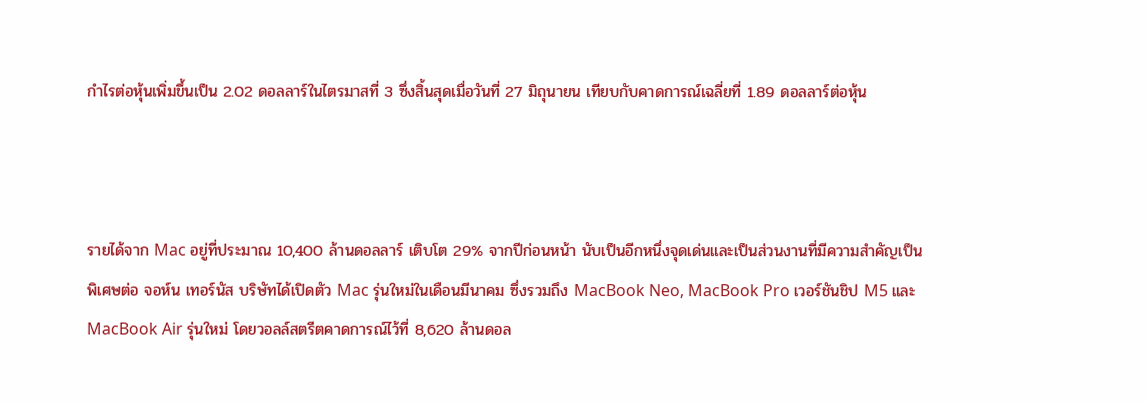กำไรต่อหุ้นเพิ่มขึ้นเป็น 2.02 ดอลลาร์ในไตรมาสที่ 3 ซึ่งสิ้นสุดเมื่อวันที่ 27 มิถุนายน เทียบกับคาดการณ์เฉลี่ยที่ 1.89 ดอลลาร์ต่อหุ้น



รายได้จาก Mac อยู่ที่ประมาณ 10,400 ล้านดอลลาร์ เติบโต 29% จากปีก่อนหน้า นับเป็นอีกหนึ่งจุดเด่นและเป็นส่วนงานที่มีความสำคัญเป็นพิเศษต่อ จอห์น เทอร์นัส บริษัทได้เปิดตัว Mac รุ่นใหม่ในเดือนมีนาคม ซึ่งรวมถึง MacBook Neo, MacBook Pro เวอร์ชันชิป M5 และ MacBook Air รุ่นใหม่ โดยวอลล์สตรีตคาดการณ์ไว้ที่ 8,620 ล้านดอล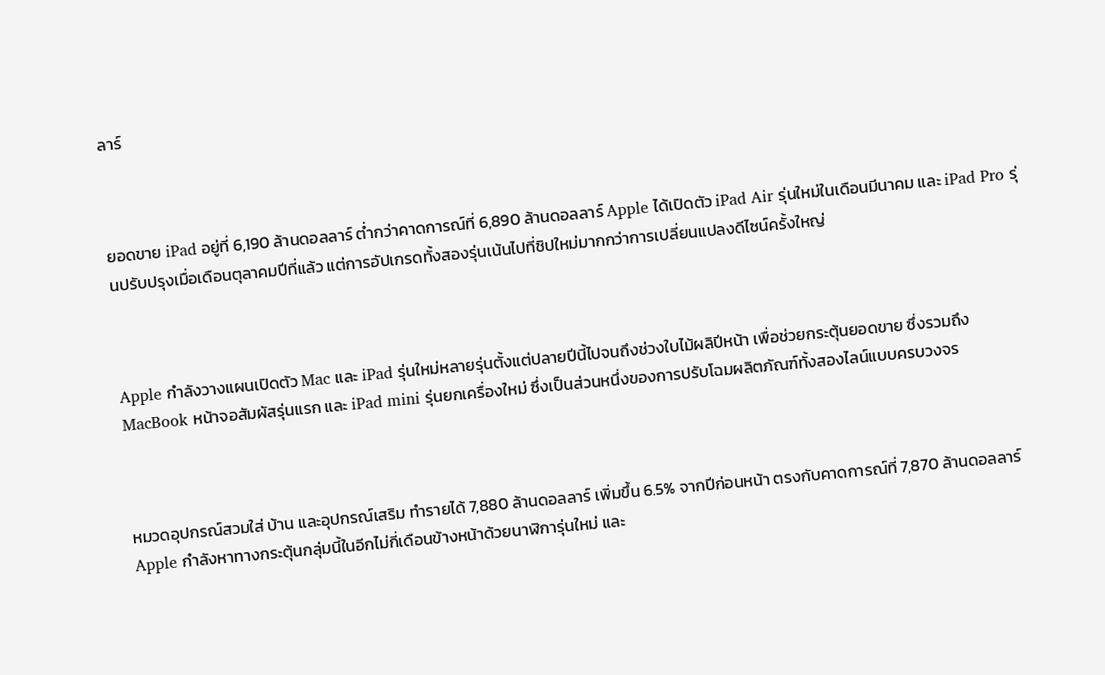ลาร์



ยอดขาย iPad อยู่ที่ 6,190 ล้านดอลลาร์ ต่ำกว่าคาดการณ์ที่ 6,890 ล้านดอลลาร์ Apple ได้เปิดตัว iPad Air รุ่นใหม่ในเดือนมีนาคม และ iPad Pro รุ่นปรับปรุงเมื่อเดือนตุลาคมปีที่แล้ว แต่การอัปเกรดทั้งสองรุ่นเน้นไปที่ชิปใหม่มากกว่าการเปลี่ยนแปลงดีไซน์ครั้งใหญ่



Apple กำลังวางแผนเปิดตัว Mac และ iPad รุ่นใหม่หลายรุ่นตั้งแต่ปลายปีนี้ไปจนถึงช่วงใบไม้ผลิปีหน้า เพื่อช่วยกระตุ้นยอดขาย ซึ่งรวมถึง MacBook หน้าจอสัมผัสรุ่นแรก และ iPad mini รุ่นยกเครื่องใหม่ ซึ่งเป็นส่วนหนึ่งของการปรับโฉมผลิตภัณฑ์ทั้งสองไลน์แบบครบวงจร



หมวดอุปกรณ์สวมใส่ บ้าน และอุปกรณ์เสริม ทำรายได้ 7,880 ล้านดอลลาร์ เพิ่มขึ้น 6.5% จากปีก่อนหน้า ตรงกับคาดการณ์ที่ 7,870 ล้านดอลลาร์ Apple กำลังหาทางกระตุ้นกลุ่มนี้ในอีกไม่กี่เดือนข้างหน้าด้วยนาฬิการุ่นใหม่ และ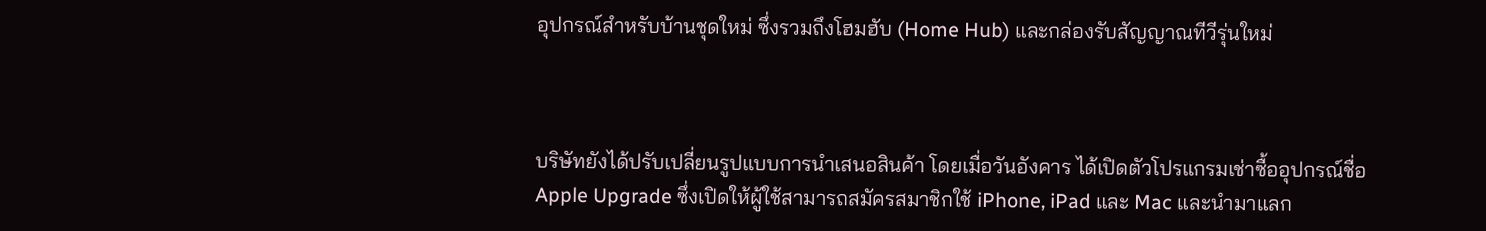อุปกรณ์สำหรับบ้านชุดใหม่ ซึ่งรวมถึงโฮมฮับ (Home Hub) และกล่องรับสัญญาณทีวีรุ่นใหม่



บริษัทยังได้ปรับเปลี่ยนรูปแบบการนำเสนอสินค้า โดยเมื่อวันอังคาร ได้เปิดตัวโปรแกรมเช่าซื้ออุปกรณ์ชื่อ Apple Upgrade ซึ่งเปิดให้ผู้ใช้สามารถสมัครสมาชิกใช้ iPhone, iPad และ Mac และนำมาแลก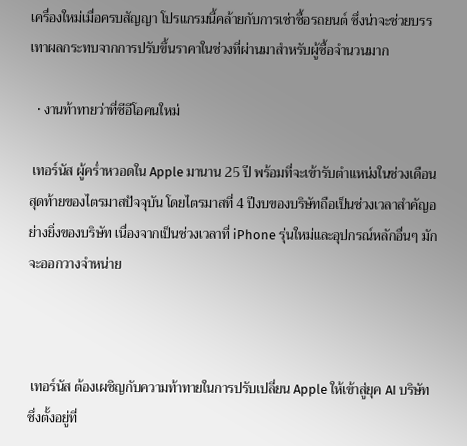เครื่องใหม่เมื่อครบสัญญา โปรแกรมนี้คล้ายกับการเช่าซื้อรถยนต์ ซึ่งน่าจะช่วยบรรเทาผลกระทบจากการปรับขึ้นราคาในช่วงที่ผ่านมาสำหรับผู้ซื้อจำนวนมาก

  • งานท้าทายว่าที่ซีอีโอคนใหม่

 เทอร์นัส ผู้คร่ำหวอดใน Apple มานาน 25 ปี พร้อมที่จะเข้ารับตำแหน่งในช่วงเดือนสุดท้ายของไตรมาสปัจจุบัน โดยไตรมาสที่ 4 ปีงบของบริษัทถือเป็นช่วงเวลาสำคัญอย่างยิ่งของบริษัท เนื่องจากเป็นช่วงเวลาที่ iPhone รุ่นใหม่และอุปกรณ์หลักอื่นๆ มักจะออกวางจำหน่าย



 เทอร์นัส ต้องเผชิญกับความท้าทายในการปรับเปลี่ยน Apple ให้เข้าสู่ยุค AI บริษัทซึ่งตั้งอยู่ที่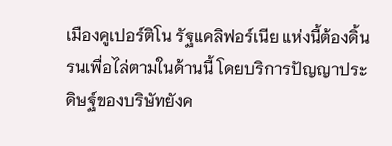เมืองคูเปอร์ติโน รัฐแคลิฟอร์เนีย แห่งนี้ต้องดิ้นรนเพื่อไล่ตามในด้านนี้ โดยบริการปัญญาประดิษฐ์ของบริษัทยังค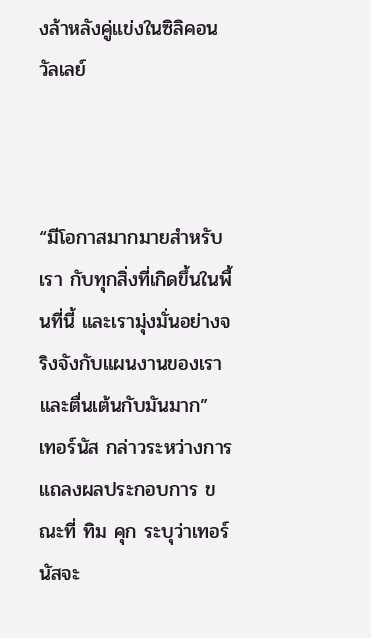งล้าหลังคู่แข่งในซิลิคอนวัลเลย์



“มีโอกาสมากมายสำหรับเรา กับทุกสิ่งที่เกิดขึ้นในพื้นที่นี้ และเรามุ่งมั่นอย่างจริงจังกับแผนงานของเราและตื่นเต้นกับมันมาก”  เทอร์นัส กล่าวระหว่างการแถลงผลประกอบการ ขณะที่ ทิม คุก ระบุว่าเทอร์นัสจะ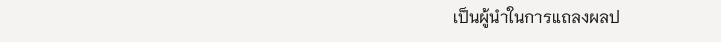เป็นผู้นำในการแถลงผลป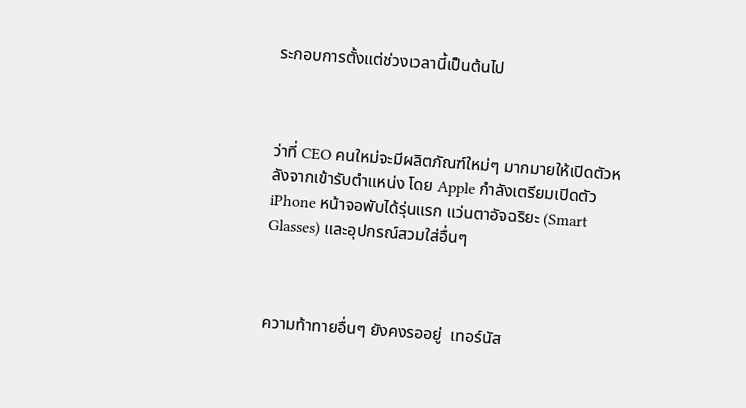ระกอบการตั้งแต่ช่วงเวลานี้เป็นต้นไป



ว่าที่ CEO คนใหม่จะมีผลิตภัณฑ์ใหม่ๆ มากมายให้เปิดตัวหลังจากเข้ารับตำแหน่ง โดย Apple กำลังเตรียมเปิดตัว iPhone หน้าจอพับได้รุ่นแรก แว่นตาอัจฉริยะ (Smart Glasses) และอุปกรณ์สวมใส่อื่นๆ



ความท้าทายอื่นๆ ยังคงรออยู่  เทอร์นัส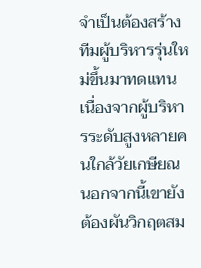จำเป็นต้องสร้างทีมผู้บริหารรุ่นใหม่ขึ้นมาทดแทน เนื่องจากผู้บริหารระดับสูงหลายคนใกล้วัยเกษียณ นอกจากนี้เขายังต้องผันวิกฤตสม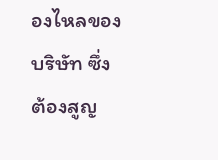องไหลของบริษัท ซึ่งต้องสูญ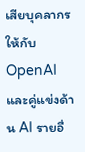เสียบุคลากรให้กับ OpenAI และคู่แข่งด้าน AI รายอื่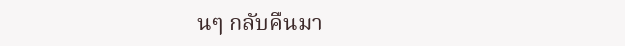นๆ กลับคืนมา